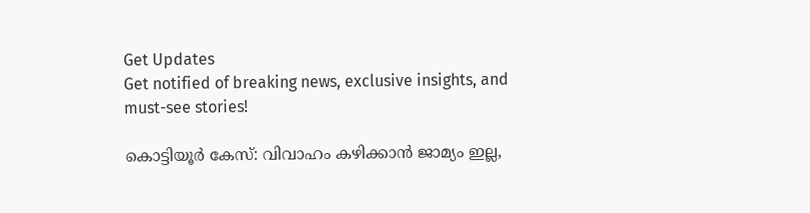Get Updates
Get notified of breaking news, exclusive insights, and must-see stories!

കൊട്ടിയൂർ കേസ്: വിവാഹം കഴിക്കാൻ ജാമ്യം ഇല്ല,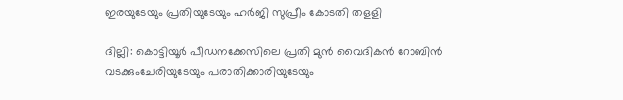ഇരയുടേയും പ്രതിയുടേയും ഹർജി സുപ്രീം കോടതി തളളി

ദില്ലി: കൊട്ടിയൂര്‍ പീഡനക്കേസിലെ പ്രതി മുന്‍ വൈദികന്‍ റോബിന്‍ വടക്കുംചേരിയുടേയും പരാതിക്കാരിയുടേയും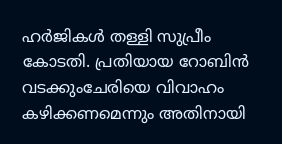ഹര്‍ജികള്‍ തള്ളി സുപ്രീം കോടതി. പ്രതിയായ റോബിന്‍ വടക്കുംചേരിയെ വിവാഹം കഴിക്കണമെന്നും അതിനായി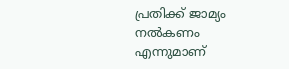പ്രതിക്ക് ജാമ്യം നല്‍കണം എന്നുമാണ്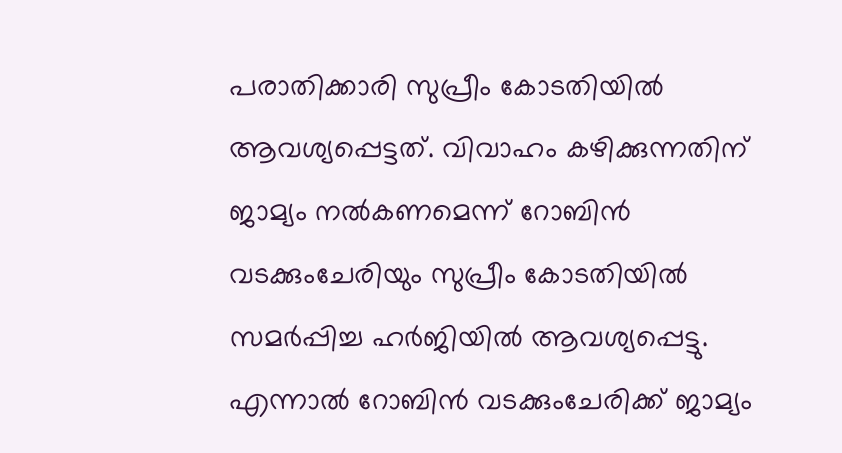പരാതിക്കാരി സുപ്രീം കോടതിയില്‍ ആവശ്യപ്പെട്ടത്. വിവാഹം കഴിക്കുന്നതിന് ജാമ്യം നല്‍കണമെന്ന് റോബിന്‍ വടക്കുംചേരിയും സുപ്രീം കോടതിയില്‍ സമര്‍പ്പിച്ച ഹര്‍ജിയില്‍ ആവശ്യപ്പെട്ടു. എന്നാല്‍ റോബിന്‍ വടക്കുംചേരിക്ക് ജാമ്യം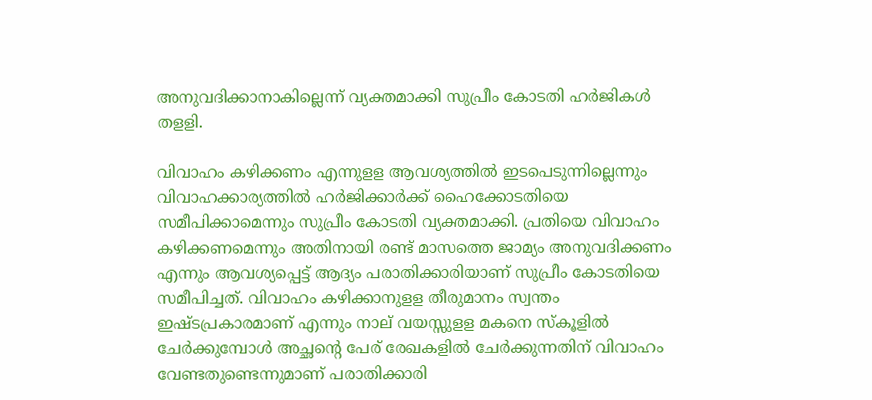അനുവദിക്കാനാകില്ലെന്ന് വ്യക്തമാക്കി സുപ്രീം കോടതി ഹര്‍ജികള്‍ തളളി.

വിവാഹം കഴിക്കണം എന്നുളള ആവശ്യത്തില്‍ ഇടപെടുന്നില്ലെന്നും വിവാഹക്കാര്യത്തില്‍ ഹര്‍ജിക്കാര്‍ക്ക് ഹൈക്കോടതിയെ സമീപിക്കാമെന്നും സുപ്രീം കോടതി വ്യക്തമാക്കി. പ്രതിയെ വിവാഹം കഴിക്കണമെന്നും അതിനായി രണ്ട് മാസത്തെ ജാമ്യം അനുവദിക്കണം എന്നും ആവശ്യപ്പെട്ട് ആദ്യം പരാതിക്കാരിയാണ് സുപ്രീം കോടതിയെ സമീപിച്ചത്. വിവാഹം കഴിക്കാനുളള തീരുമാനം സ്വന്തം ഇഷ്ടപ്രകാരമാണ് എന്നും നാല് വയസ്സുളള മകനെ സ്‌കൂളില്‍ ചേര്‍ക്കുമ്പോള്‍ അച്ഛന്റെ പേര് രേഖകളില്‍ ചേര്‍ക്കുന്നതിന് വിവാഹം വേണ്ടതുണ്ടെന്നുമാണ് പരാതിക്കാരി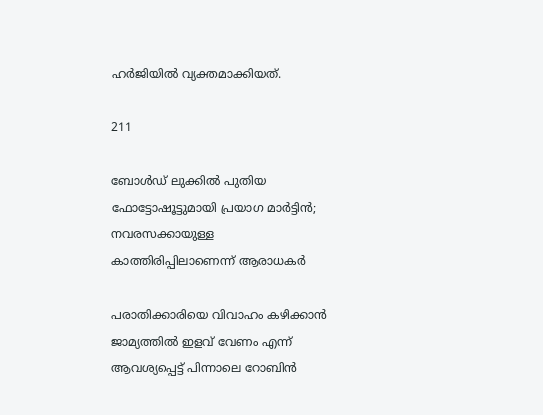ഹര്‍ജിയില്‍ വ്യക്തമാക്കിയത്.

211

ബോള്‍ഡ് ലുക്കില്‍ പുതിയ ഫോട്ടോഷൂട്ടുമായി പ്രയാഗ മാര്‍ട്ടിന്‍; നവരസക്കായുള്ള കാത്തിരിപ്പിലാണെന്ന് ആരാധകര്‍

പരാതിക്കാരിയെ വിവാഹം കഴിക്കാന്‍ ജാമ്യത്തില്‍ ഇളവ് വേണം എന്ന് ആവശ്യപ്പെട്ട് പിന്നാലെ റോബിന്‍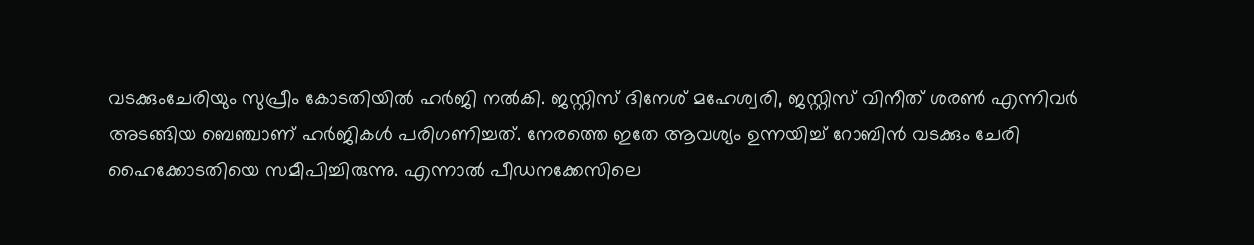വടക്കുംചേരിയും സുപ്രീം കോടതിയില്‍ ഹര്‍ജി നല്‍കി. ജസ്റ്റിസ് ദിനേശ് മഹേശ്വരി, ജസ്റ്റിസ് വിനീത് ശരണ്‍ എന്നിവര്‍ അടങ്ങിയ ബെഞ്ചാണ് ഹര്‍ജികള്‍ പരിഗണിച്ചത്. നേരത്തെ ഇതേ ആവശ്യം ഉന്നയിച്ച് റോബിന്‍ വടക്കും ചേരി ഹൈക്കോടതിയെ സമീപിച്ചിരുന്നു. എന്നാല്‍ പീഡനക്കേസിലെ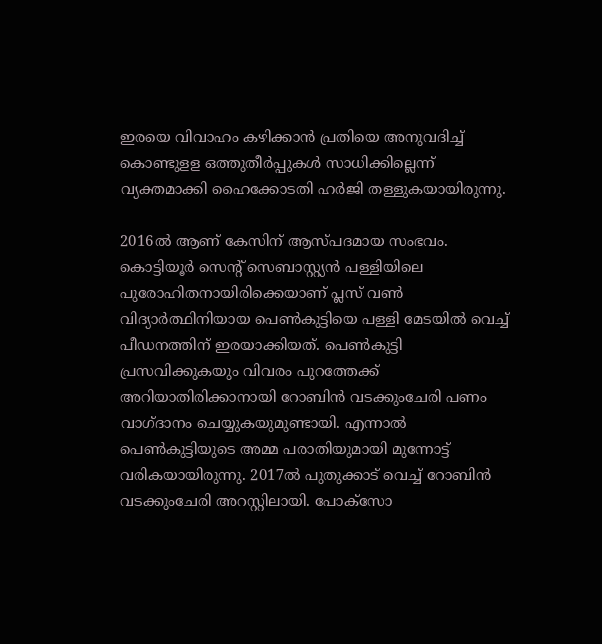ഇരയെ വിവാഹം കഴിക്കാന്‍ പ്രതിയെ അനുവദിച്ച് കൊണ്ടുളള ഒത്തുതീര്‍പ്പുകള്‍ സാധിക്കില്ലെന്ന് വ്യക്തമാക്കി ഹൈക്കോടതി ഹര്‍ജി തള്ളുകയായിരുന്നു.

2016ല്‍ ആണ് കേസിന് ആസ്പദമായ സംഭവം. കൊട്ടിയൂര്‍ സെന്റ് സെബാസ്റ്റ്യന്‍ പള്ളിയിലെ പുരോഹിതനായിരിക്കെയാണ് പ്ലസ് വണ്‍ വിദ്യാര്‍ത്ഥിനിയായ പെണ്‍കുട്ടിയെ പള്ളി മേടയില്‍ വെച്ച് പീഡനത്തിന് ഇരയാക്കിയത്. പെണ്‍കുട്ടി പ്രസവിക്കുകയും വിവരം പുറത്തേക്ക് അറിയാതിരിക്കാനായി റോബിന്‍ വടക്കുംചേരി പണം വാഗ്ദാനം ചെയ്യുകയുമുണ്ടായി. എന്നാല്‍ പെണ്‍കുട്ടിയുടെ അമ്മ പരാതിയുമായി മുന്നോട്ട് വരികയായിരുന്നു. 2017ല്‍ പുതുക്കാട് വെച്ച് റോബിന്‍ വടക്കുംചേരി അറസ്റ്റിലായി. പോക്‌സോ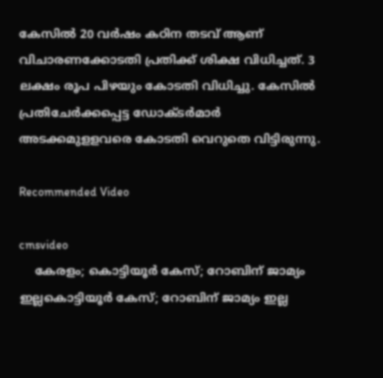കേസില്‍ 20 വര്‍ഷം കഠിന തടവ് ആണ് വിചാരണക്കോടതി പ്രതിക്ക് ശിക്ഷ വിധിച്ചത്. 3 ലക്ഷം രൂപ പിഴയും കോടതി വിധിച്ചു. കേസിൽ പ്രതിചേർക്കപ്പെട്ട ഡോക്ടർമാർ അടക്കമുളളവരെ കോടതി വെറുതെ വിട്ടിരുന്നു.

Recommended Video

cmsvideo
    കേരളം; കൊട്ടിയൂര്‍ കേസ്; റോബിന് ജാമ്യം ഇല്ലകൊട്ടിയൂര്‍ കേസ്; റോബിന് ജാമ്യം ഇല്ല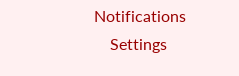Notifications
    Settings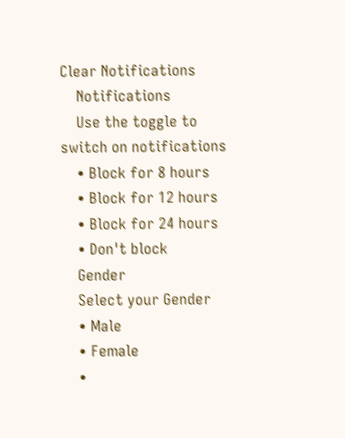Clear Notifications
    Notifications
    Use the toggle to switch on notifications
    • Block for 8 hours
    • Block for 12 hours
    • Block for 24 hours
    • Don't block
    Gender
    Select your Gender
    • Male
    • Female
    •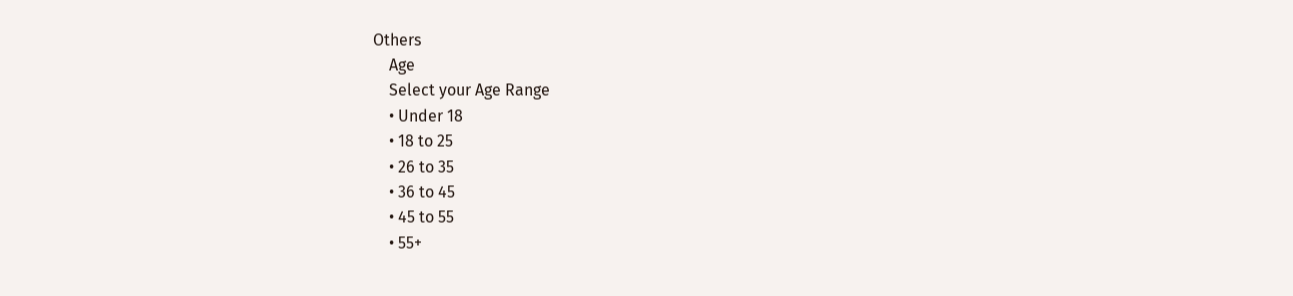Others
    Age
    Select your Age Range
    • Under 18
    • 18 to 25
    • 26 to 35
    • 36 to 45
    • 45 to 55
    • 55+